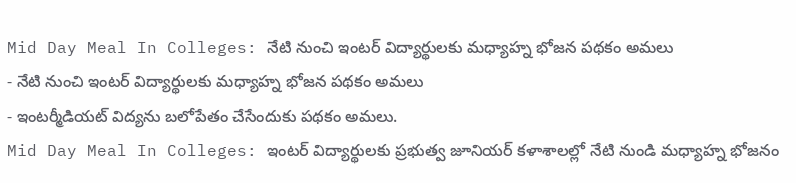Mid Day Meal In Colleges: నేటి నుంచి ఇంటర్ విద్యార్థులకు మధ్యాహ్న భోజన పథకం అమలు
- నేటి నుంచి ఇంటర్ విద్యార్థులకు మధ్యాహ్న భోజన పథకం అమలు
- ఇంటర్మీడియట్ విద్యను బలోపేతం చేసేందుకు పథకం అమలు.
Mid Day Meal In Colleges: ఇంటర్ విద్యార్థులకు ప్రభుత్వ జూనియర్ కళాశాలల్లో నేటి నుండి మధ్యాహ్న భోజనం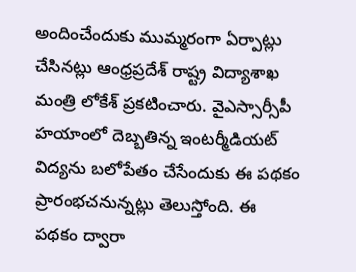అందించేందుకు ముమ్మరంగా ఏర్పాట్లు చేసినట్లు ఆంధ్రప్రదేశ్ రాష్ట్ర విద్యాశాఖ మంత్రి లోకేశ్ ప్రకటించారు. వైఎస్సార్సీపీ హయాంలో దెబ్బతిన్న ఇంటర్మీడియట్ విద్యను బలోపేతం చేసేందుకు ఈ పథకం ప్రారంభచనున్నట్లు తెలుస్తోంది. ఈ పథకం ద్వారా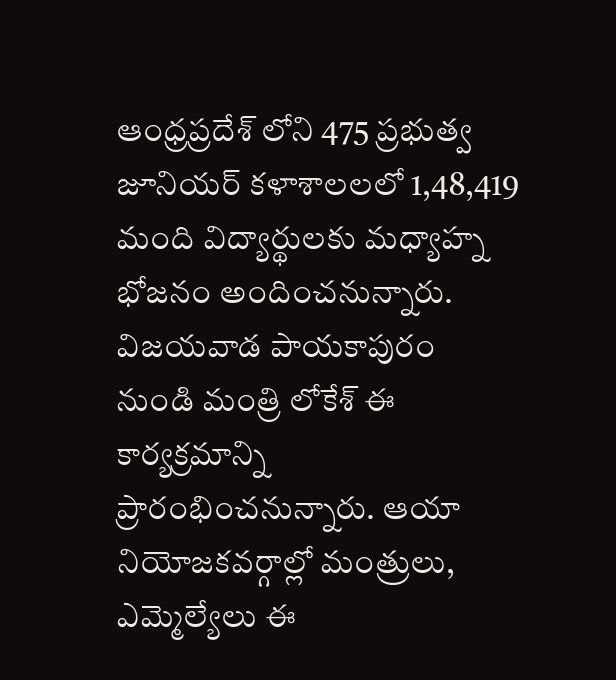ఆంధ్రప్రదేశ్ లోని 475 ప్రభుత్వ జూనియర్ కళాశాలలలో 1,48,419 మంది విద్యార్థులకు మధ్యాహ్న భోజనం అందించనున్నారు. విజయవాడ పాయకాపురం నుండి మంత్రి లోకేశ్ ఈ కార్యక్రమాన్ని ప్రారంభించనున్నారు. ఆయా నియోజకవర్గాల్లో మంత్రులు, ఎమ్మెల్యేలు ఈ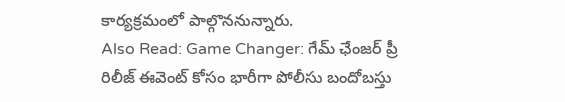కార్యక్రమంలో పాల్గొననున్నారు.
Also Read: Game Changer: గేమ్ ఛేంజర్ ప్రీ రిలీజ్ ఈవెంట్ కోసం భారీగా పోలీసు బందోబస్తు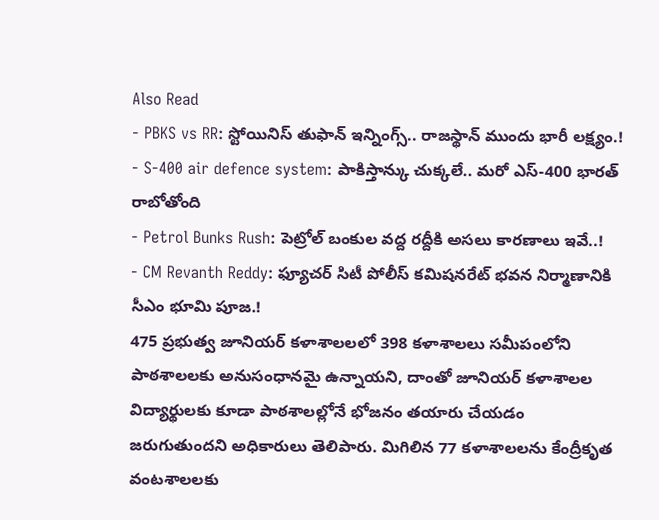Also Read
- PBKS vs RR: స్టోయినిస్ తుఫాన్ ఇన్నింగ్స్.. రాజస్థాన్ ముందు భారీ లక్ష్యం.!
- S-400 air defence system: పాకిస్తాన్కు చుక్కలే.. మరో ఎస్-400 భారత్ రాబోతోంది
- Petrol Bunks Rush: పెట్రోల్ బంకుల వద్ద రద్దీకి అసలు కారణాలు ఇవే..!
- CM Revanth Reddy: ఫ్యూచర్ సిటీ పోలీస్ కమిషనరేట్ భవన నిర్మాణానికి సీఎం భూమి పూజ.!
475 ప్రభుత్వ జూనియర్ కళాశాలలలో 398 కళాశాలలు సమీపంలోని పాఠశాలలకు అనుసంధానమై ఉన్నాయని, దాంతో జూనియర్ కళాశాలల విద్యార్థులకు కూడా పాఠశాలల్లోనే భోజనం తయారు చేయడం జరుగుతుందని అధికారులు తెలిపారు. మిగిలిన 77 కళాశాలలను కేంద్రీకృత వంటశాలలకు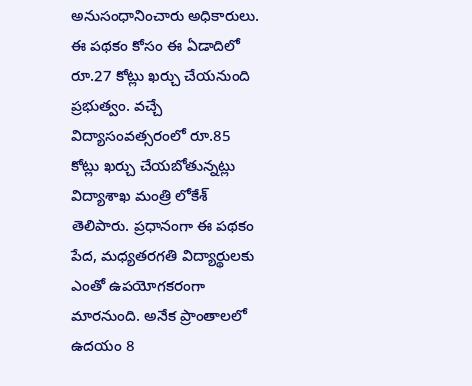అనుసంధానించారు అధికారులు. ఈ పథకం కోసం ఈ ఏడాదిలో రూ.27 కోట్లు ఖర్చు చేయనుంది ప్రభుత్వం. వచ్చే విద్యాసంవత్సరంలో రూ.85 కోట్లు ఖర్చు చేయబోతున్నట్లు విద్యాశాఖ మంత్రి లోకేశ్ తెలిపారు. ప్రధానంగా ఈ పథకం పేద, మధ్యతరగతి విద్యార్థులకు ఎంతో ఉపయోగకరంగా మారనుంది. అనేక ప్రాంతాలలో ఉదయం 8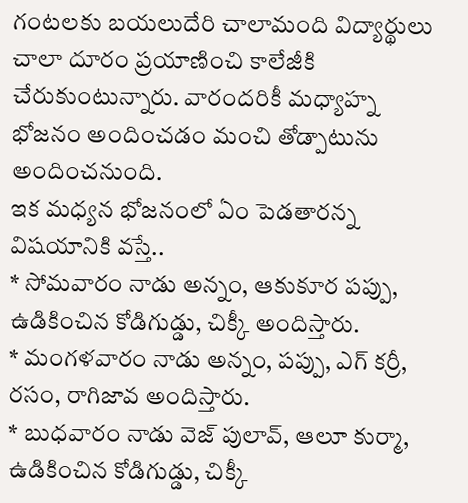గంటలకు బయలుదేరి చాలామంది విద్యార్థులు చాలా దూరం ప్రయాణించి కాలేజీకి చేరుకుంటున్నారు. వారందరికీ మధ్యాహ్న భోజనం అందించడం మంచి తోడ్పాటును అందించనుంది.
ఇక మధ్యన భోజనంలో ఏం పెడతారన్న విషయానికి వస్తే..
* సోమవారం నాడు అన్నం, ఆకుకూర పప్పు, ఉడికించిన కోడిగుడ్డు, చిక్కీ అందిస్తారు.
* మంగళవారం నాడు అన్నం, పప్పు, ఎగ్ కర్రీ, రసం, రాగిజావ అందిస్తారు.
* బుధవారం నాడు వెజ్ పులావ్, ఆలూ కుర్మా, ఉడికించిన కోడిగుడ్డు, చిక్కీ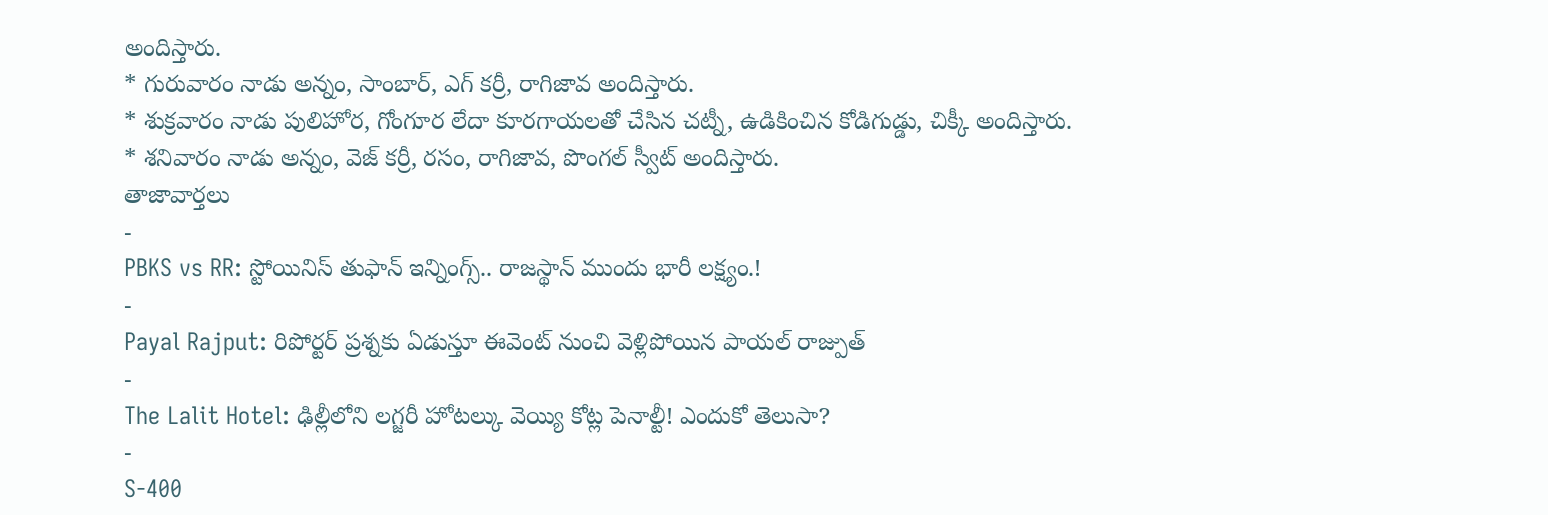అందిస్తారు.
* గురువారం నాడు అన్నం, సాంబార్, ఎగ్ కర్రీ, రాగిజావ అందిస్తారు.
* శుక్రవారం నాడు పులిహోర, గోంగూర లేదా కూరగాయలతో చేసిన చట్నీ, ఉడికించిన కోడిగుడ్డు, చిక్కీ అందిస్తారు.
* శనివారం నాడు అన్నం, వెజ్ కర్రీ, రసం, రాగిజావ, పొంగల్ స్వీట్ అందిస్తారు.
తాజావార్తలు
-
PBKS vs RR: స్టోయినిస్ తుఫాన్ ఇన్నింగ్స్.. రాజస్థాన్ ముందు భారీ లక్ష్యం.!
-
Payal Rajput: రిపోర్టర్ ప్రశ్నకు ఏడుస్తూ ఈవెంట్ నుంచి వెళ్లిపోయిన పాయల్ రాజ్పుత్
-
The Lalit Hotel: ఢిల్లీలోని లగ్జరీ హోటల్కు వెయ్యి కోట్ల పెనాల్టీ! ఎందుకో తెలుసా?
-
S-400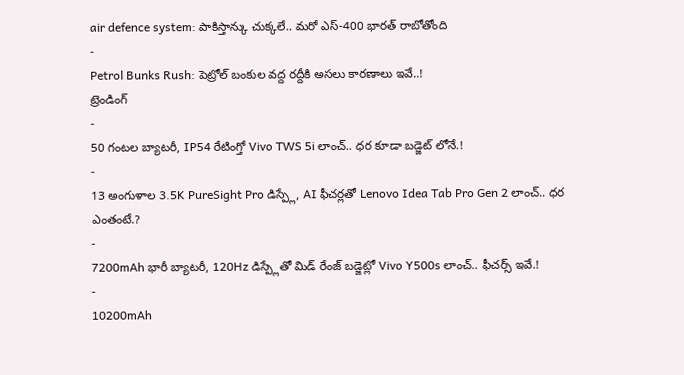air defence system: పాకిస్తాన్కు చుక్కలే.. మరో ఎస్-400 భారత్ రాబోతోంది
-
Petrol Bunks Rush: పెట్రోల్ బంకుల వద్ద రద్దీకి అసలు కారణాలు ఇవే..!
ట్రెండింగ్
-
50 గంటల బ్యాటరీ, IP54 రేటింగ్తో Vivo TWS 5i లాంచ్.. ధర కూడా బడ్జెట్ లోనే.!
-
13 అంగుళాల 3.5K PureSight Pro డిస్ప్లే, AI ఫీచర్లతో Lenovo Idea Tab Pro Gen 2 లాంచ్.. ధర ఎంతంటే.?
-
7200mAh భారీ బ్యాటరీ, 120Hz డిస్ప్లేతో మిడ్ రేంజ్ బడ్జెట్లో Vivo Y500s లాంచ్.. ఫీచర్స్ ఇవే.!
-
10200mAh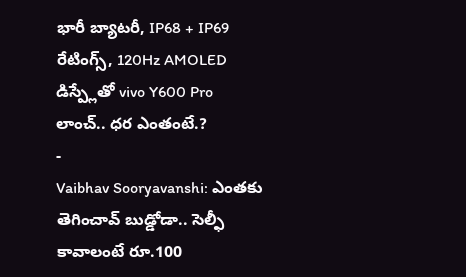భారీ బ్యాటరీ, IP68 + IP69 రేటింగ్స్, 120Hz AMOLED డిస్ప్లేతో vivo Y600 Pro లాంచ్.. ధర ఎంతంటే.?
-
Vaibhav Sooryavanshi: ఎంతకు తెగించావ్ బుడ్డోడా.. సెల్ఫీ కావాలంటే రూ.100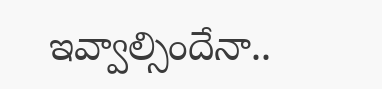ఇవ్వాల్సిందేనా..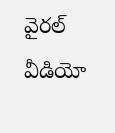వైరల్ వీడియో